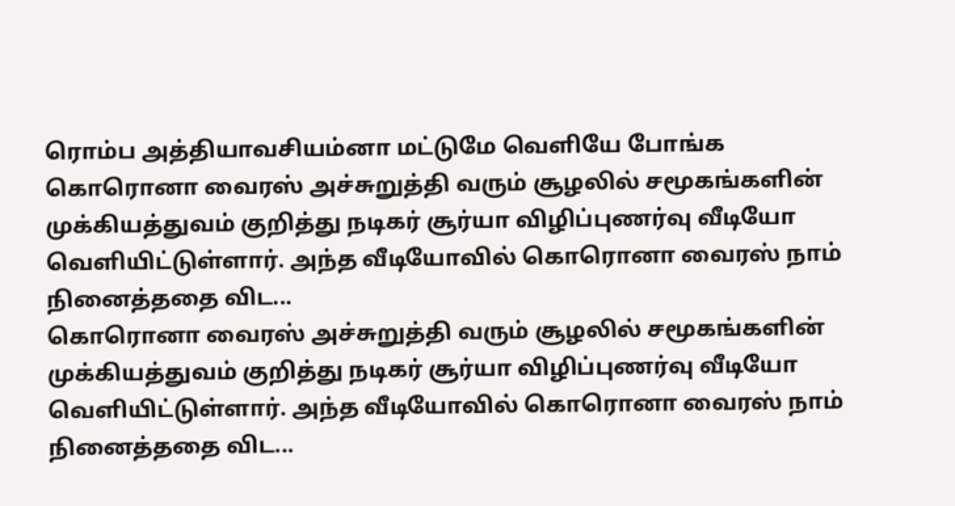ரொம்ப அத்தியாவசியம்னா மட்டுமே வெளியே போங்க
கொரொனா வைரஸ் அச்சுறுத்தி வரும் சூழலில் சமூகங்களின் முக்கியத்துவம் குறித்து நடிகர் சூர்யா விழிப்புணர்வு வீடியோ வெளியிட்டுள்ளார். அந்த வீடியோவில் கொரொனா வைரஸ் நாம் நினைத்ததை விட...
கொரொனா வைரஸ் அச்சுறுத்தி வரும் சூழலில் சமூகங்களின் முக்கியத்துவம் குறித்து நடிகர் சூர்யா விழிப்புணர்வு வீடியோ வெளியிட்டுள்ளார். அந்த வீடியோவில் கொரொனா வைரஸ் நாம் நினைத்ததை விட...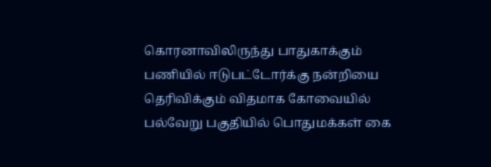கொரனாவிலிருந்து பாதுகாக்கும் பணியில் ஈடுபட்டோர்க்கு நன்றியை தெரிவிக்கும் விதமாக கோவையில் பல்வேறு பகுதியில் பொதுமக்கள் கை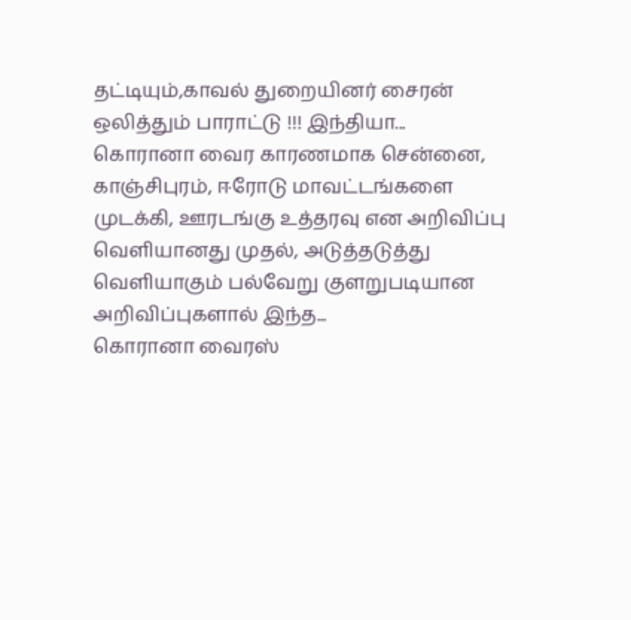தட்டியும்,காவல் துறையினர் சைரன் ஒலித்தும் பாராட்டு !!! இந்தியா...
கொரானா வைர காரணமாக சென்னை, காஞ்சிபுரம், ஈரோடு மாவட்டங்களை முடக்கி, ஊரடங்கு உத்தரவு என அறிவிப்பு வெளியானது முதல், அடுத்தடுத்து வெளியாகும் பல்வேறு குளறுபடியான அறிவிப்புகளால் இந்த...
கொரானா வைரஸ்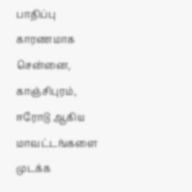பாதிப்பு காரணமாக சென்னை, காஞ்சிபுரம், ஈரோடு ஆகிய மாவட்டங்களை முடக்க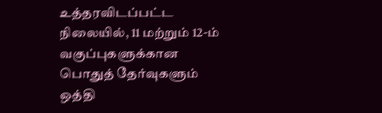உத்தரவிடப்பட்ட நிலையில், 11 மற்றும் 12-ம் வகுப்புகளுக்கான பொதுத் தேர்வுகளும் ஒத்தி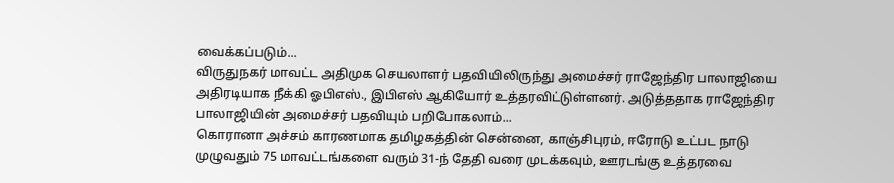வைக்கப்படும்...
விருதுநகர் மாவட்ட அதிமுக செயலாளர் பதவியிலிருந்து அமைச்சர் ராஜேந்திர பாலாஜியை அதிரடியாக நீக்கி ஓபிஎஸ்., இபிஎஸ் ஆகியோர் உத்தரவிட்டுள்ளனர். அடுத்ததாக ராஜேந்திர பாலாஜியின் அமைச்சர் பதவியும் பறிபோகலாம்...
கொரானா அச்சம் காரணமாக தமிழகத்தின் சென்னை, காஞ்சிபுரம், ஈரோடு உட்பட நாடு முழுவதும் 75 மாவட்டங்களை வரும் 31-ந் தேதி வரை முடக்கவும், ஊரடங்கு உத்தரவை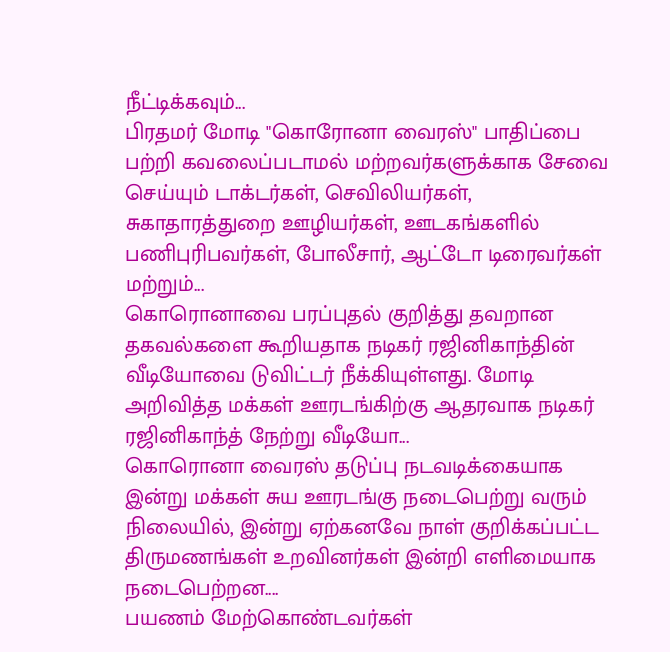நீட்டிக்கவும்...
பிரதமர் மோடி "கொரோனா வைரஸ்" பாதிப்பை பற்றி கவலைப்படாமல் மற்றவர்களுக்காக சேவை செய்யும் டாக்டர்கள், செவிலியர்கள், சுகாதாரத்துறை ஊழியர்கள், ஊடகங்களில் பணிபுரிபவர்கள், போலீசார், ஆட்டோ டிரைவர்கள் மற்றும்...
கொரொனாவை பரப்புதல் குறித்து தவறான தகவல்களை கூறியதாக நடிகர் ரஜினிகாந்தின் வீடியோவை டுவிட்டர் நீக்கியுள்ளது. மோடி அறிவித்த மக்கள் ஊரடங்கிற்கு ஆதரவாக நடிகர் ரஜினிகாந்த் நேற்று வீடியோ...
கொரொனா வைரஸ் தடுப்பு நடவடிக்கையாக இன்று மக்கள் சுய ஊரடங்கு நடைபெற்று வரும் நிலையில், இன்று ஏற்கனவே நாள் குறிக்கப்பட்ட திருமணங்கள் உறவினர்கள் இன்றி எளிமையாக நடைபெற்றன....
பயணம் மேற்கொண்டவர்கள்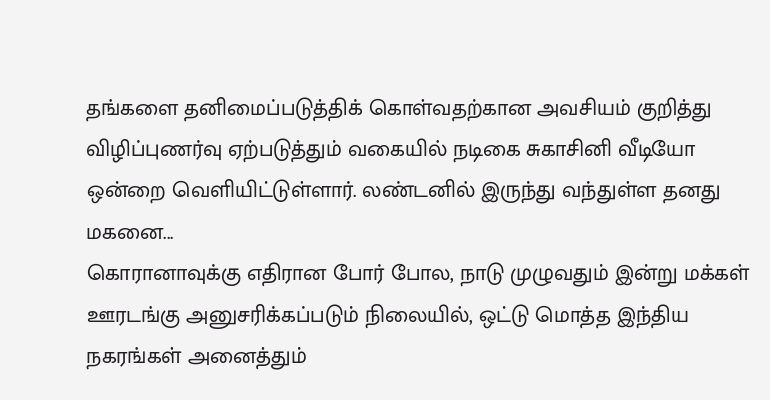தங்களை தனிமைப்படுத்திக் கொள்வதற்கான அவசியம் குறித்து விழிப்புணர்வு ஏற்படுத்தும் வகையில் நடிகை சுகாசினி வீடியோ ஒன்றை வெளியிட்டுள்ளார். லண்டனில் இருந்து வந்துள்ள தனது மகனை...
கொரானாவுக்கு எதிரான போர் போல, நாடு முழுவதும் இன்று மக்கள் ஊரடங்கு அனுசரிக்கப்படும் நிலையில், ஒட்டு மொத்த இந்திய நகரங்கள் அனைத்தும்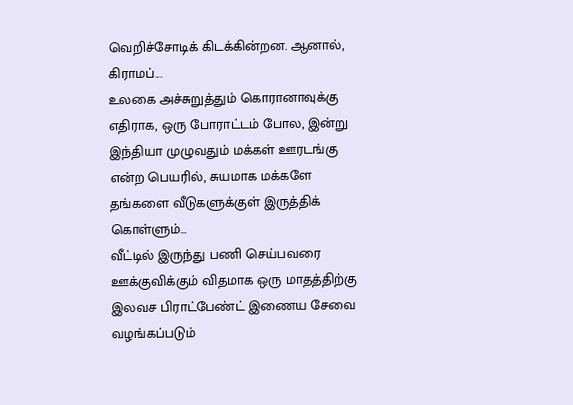வெறிச்சோடிக் கிடக்கின்றன. ஆனால், கிராமப்...
உலகை அச்சுறுத்தும் கொரானாவுக்கு எதிராக, ஒரு போராட்டம் போல, இன்று இந்தியா முழுவதும் மக்கள் ஊரடங்கு என்ற பெயரில், சுயமாக மக்களே தங்களை வீடுகளுக்குள் இருத்திக் கொள்ளும்...
வீட்டில் இருந்து பணி செய்பவரை ஊக்குவிக்கும் விதமாக ஒரு மாதத்திற்கு இலவச பிராட்பேண்ட் இணைய சேவை வழங்கப்படும்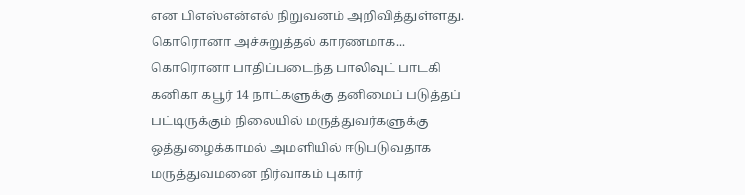என பிஎஸ்என்எல் நிறுவனம் அறிவித்துள்ளது. கொரொனா அச்சுறுத்தல் காரணமாக...
கொரொனா பாதிப்படைந்த பாலிவுட் பாடகி கனிகா கபூர் 14 நாட்களுக்கு தனிமைப் படுத்தப் பட்டிருக்கும் நிலையில் மருத்துவர்களுக்கு ஒத்துழைக்காமல் அமளியில் ஈடுபடுவதாக மருத்துவமனை நிர்வாகம் புகார்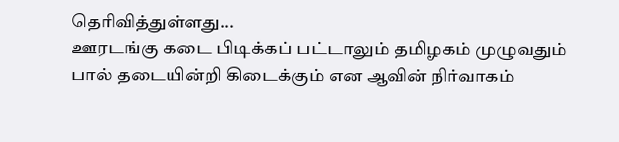தெரிவித்துள்ளது...
ஊரடங்கு கடை பிடிக்கப் பட்டாலும் தமிழகம் முழுவதும் பால் தடையின்றி கிடைக்கும் என ஆவின் நிர்வாகம்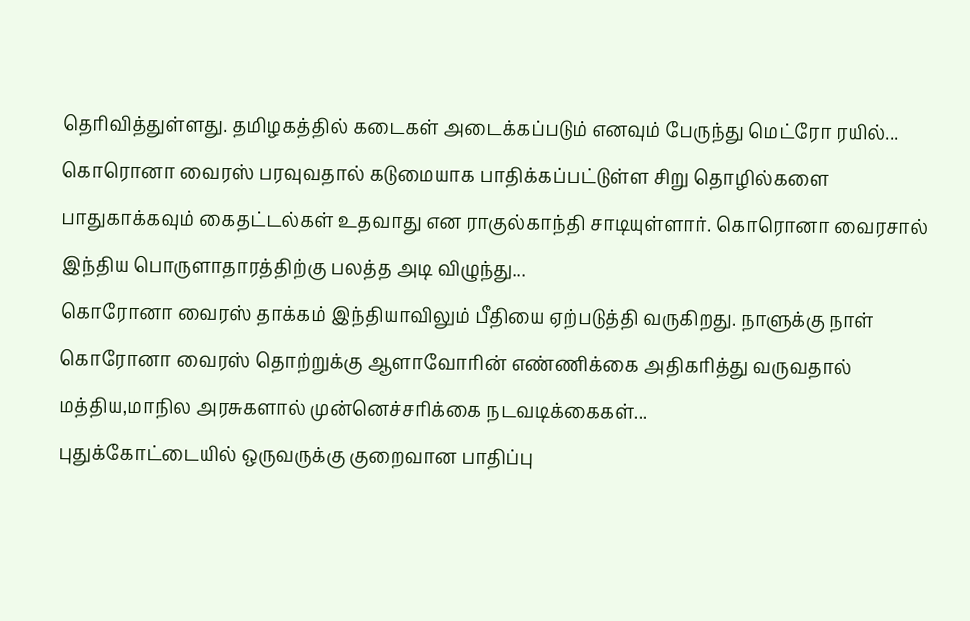தெரிவித்துள்ளது. தமிழகத்தில் கடைகள் அடைக்கப்படும் எனவும் பேருந்து மெட்ரோ ரயில்...
கொரொனா வைரஸ் பரவுவதால் கடுமையாக பாதிக்கப்பட்டுள்ள சிறு தொழில்களை பாதுகாக்கவும் கைதட்டல்கள் உதவாது என ராகுல்காந்தி சாடியுள்ளார். கொரொனா வைரசால் இந்திய பொருளாதாரத்திற்கு பலத்த அடி விழுந்து...
கொரோனா வைரஸ் தாக்கம் இந்தியாவிலும் பீதியை ஏற்படுத்தி வருகிறது. நாளுக்கு நாள் கொரோனா வைரஸ் தொற்றுக்கு ஆளாவோரின் எண்ணிக்கை அதிகரித்து வருவதால் மத்திய,மாநில அரசுகளால் முன்னெச்சரிக்கை நடவடிக்கைகள்...
புதுக்கோட்டையில் ஒருவருக்கு குறைவான பாதிப்பு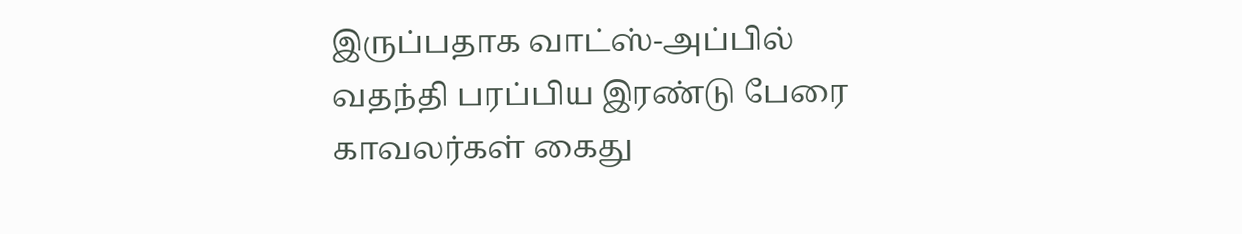இருப்பதாக வாட்ஸ்-அப்பில் வதந்தி பரப்பிய இரண்டு பேரை காவலர்கள் கைது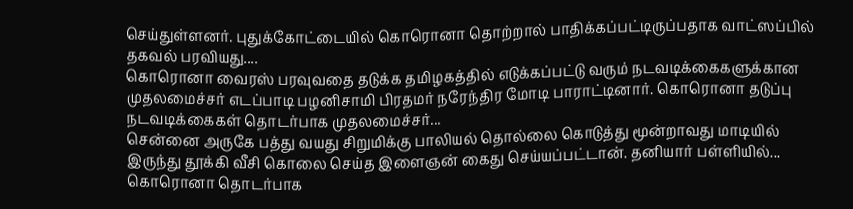செய்துள்ளனர். புதுக்கோட்டையில் கொரொனா தொற்றால் பாதிக்கப்பட்டிருப்பதாக வாட்ஸப்பில் தகவல் பரவியது....
கொரொனா வைரஸ் பரவுவதை தடுக்க தமிழகத்தில் எடுக்கப்பட்டு வரும் நடவடிக்கைகளுக்கான முதலமைச்சர் எடப்பாடி பழனிசாமி பிரதமர் நரேந்திர மோடி பாராட்டினார். கொரொனா தடுப்பு நடவடிக்கைகள் தொடர்பாக முதலமைச்சர்...
சென்னை அருகே பத்து வயது சிறுமிக்கு பாலியல் தொல்லை கொடுத்து மூன்றாவது மாடியில் இருந்து தூக்கி வீசி கொலை செய்த இளைஞன் கைது செய்யப்பட்டான். தனியார் பள்ளியில்...
கொரொனா தொடர்பாக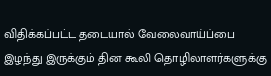விதிக்கப்பட்ட தடையால் வேலைவாய்ப்பை இழந்து இருக்கும் தின கூலி தொழிலாளர்களுக்கு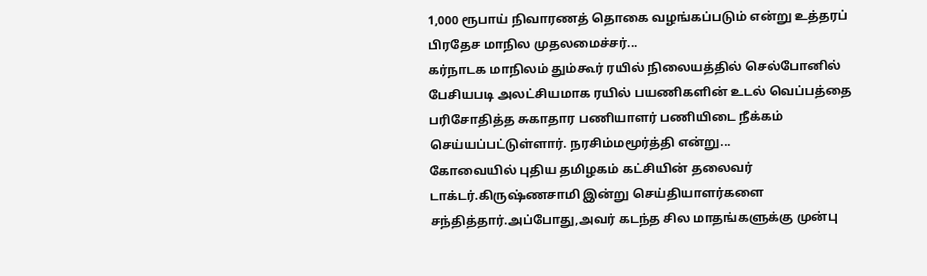1,000 ரூபாய் நிவாரணத் தொகை வழங்கப்படும் என்று உத்தரப் பிரதேச மாநில முதலமைச்சர்...
கர்நாடக மாநிலம் தும்கூர் ரயில் நிலையத்தில் செல்போனில் பேசியபடி அலட்சியமாக ரயில் பயணிகளின் உடல் வெப்பத்தை பரிசோதித்த சுகாதார பணியாளர் பணியிடை நீக்கம் செய்யப்பட்டுள்ளார். நரசிம்மமூர்த்தி என்று...
கோவையில் புதிய தமிழகம் கட்சியின் தலைவர் டாக்டர்.கிருஷ்ணசாமி இன்று செய்தியாளர்களை சந்தித்தார்.அப்போது,அவர் கடந்த சில மாதங்களுக்கு முன்பு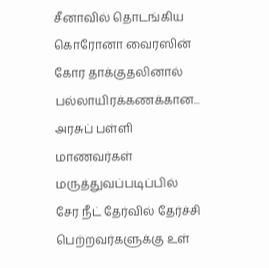சீனாவில் தொடங்கிய கொரோனா வைரஸின் கோர தாக்குதலினால் பல்லாயிரக்கணக்கான...
அரசுப் பள்ளி மாணவர்கள் மருத்துவப்படிப்பில் சேர நீட் தேர்வில் தேர்ச்சி பெற்றவர்களுக்கு உள்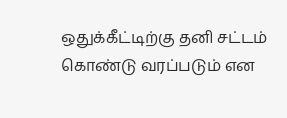ஒதுக்கீட்டிற்கு தனி சட்டம் கொண்டு வரப்படும் என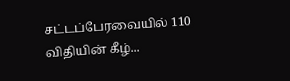சட்டப்பேரவையில் 110 விதியின் கீழ்...